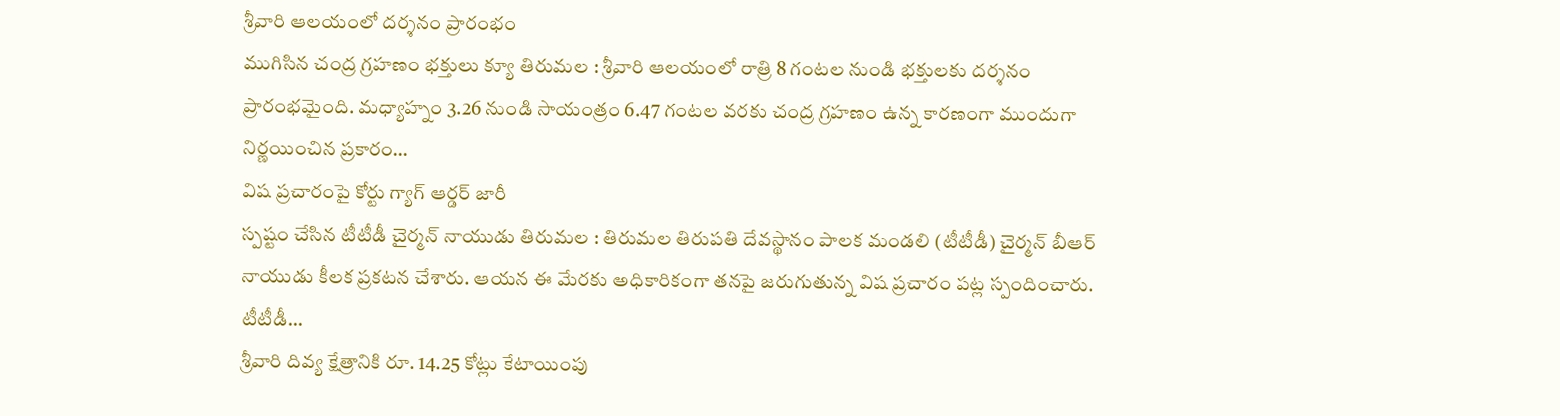శ్రీవారి ఆలయంలో దర్శనం ప్రారంభం
ముగిసిన చంద్ర గ్రహణం భక్తులు క్యూ తిరుమల : శ్రీవారి ఆలయంలో రాత్రి 8 గంటల నుండి భక్తులకు దర్శనం ప్రారంభమైంది. మధ్యాహ్నం 3.26 నుండి సాయంత్రం 6.47 గంటల వరకు చంద్ర గ్రహణం ఉన్న కారణంగా ముందుగా నిర్ణయించిన ప్రకారం…
విష ప్రచారంపై కోర్టు గ్యాగ్ ఆర్డర్ జారీ
స్పష్టం చేసిన టీటీడీ చైర్మన్ నాయుడు తిరుమల : తిరుమల తిరుపతి దేవస్థానం పాలక మండలి (టీటీడీ) చైర్మన్ బీఆర్ నాయుడు కీలక ప్రకటన చేశారు. ఆయన ఈ మేరకు అధికారికంగా తనపై జరుగుతున్న విష ప్రచారం పట్ల స్పందించారు. టీటీడీ…
శ్రీవారి దివ్య క్షేత్రానికి రూ. 14.25 కోట్లు కేటాయింపు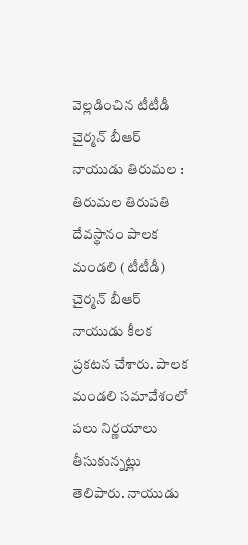వెల్లడించిన టీటీడీ చైర్మన్ బీఆర్ నాయుడు తిరుమల : తిరుమల తిరుపతి దేవస్థానం పాలక మండలి (టీటీడీ) చైర్మన్ బీఆర్ నాయుడు కీలక ప్రకటన చేశారు. పాలక మండలి సమావేశంలో పలు నిర్ణయాలు తీసుకున్నట్లు తెలిపారు. నాయుడు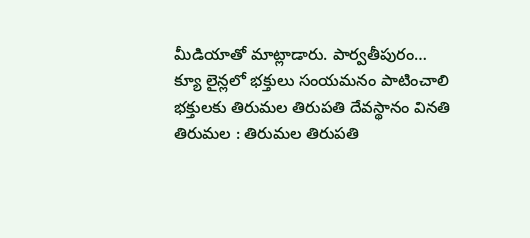మీడియాతో మాట్లాడారు. పార్వతీపురం…
క్యూ లైన్లలో భక్తులు సంయమనం పాటించాలి
భక్తులకు తిరుమల తిరుపతి దేవస్థానం వినతి తిరుమల : తిరుమల తిరుపతి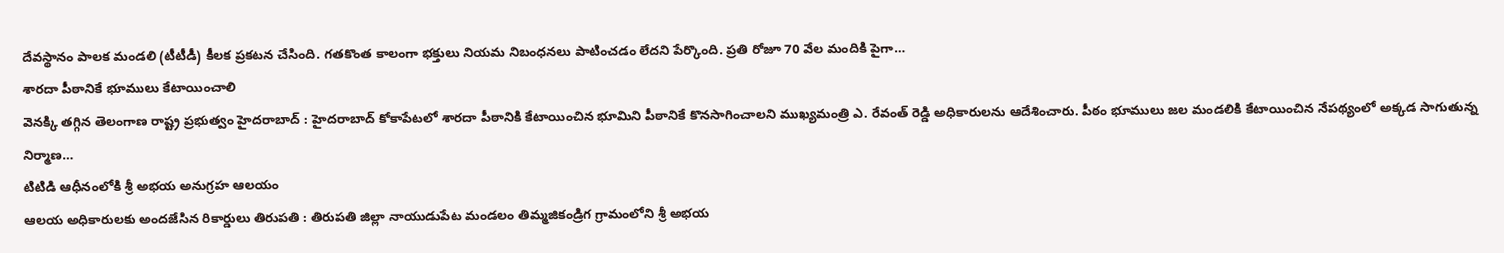దేవస్థానం పాలక మండలి (టీటీడీ) కీలక ప్రకటన చేసింది. గతకొంత కాలంగా భక్తులు నియమ నిబంధనలు పాటించడం లేదని పేర్కొంది. ప్రతి రోజూ 70 వేల మందికి పైగా…
శారదా పీఠానికే భూములు కేటాయించాలి
వెనక్కి తగ్గిన తెలంగాణ రాష్ట్ర ప్రభుత్వం హైదరాబాద్ : హైదరాబాద్ కోకాపేటలో శారదా పీఠానికి కేటాయించిన భూమిని పీఠానికే కొనసాగించాలని ముఖ్యమంత్రి ఎ. రేవంత్ రెడ్డి అధికారులను ఆదేశించారు. పీఠం భూములు జల మండలికి కేటాయించిన నేపథ్యంలో అక్కడ సాగుతున్న నిర్మాణ…
టిటిడి ఆధీనంలోకి శ్రీ అభయ అనుగ్రహ ఆలయం
ఆలయ అధికారులకు అందజేసిన రికార్డులు తిరుపతి : తిరుపతి జిల్లా నాయుడుపేట మండలం తిమ్మజికండ్రిగ గ్రామంలోని శ్రీ అభయ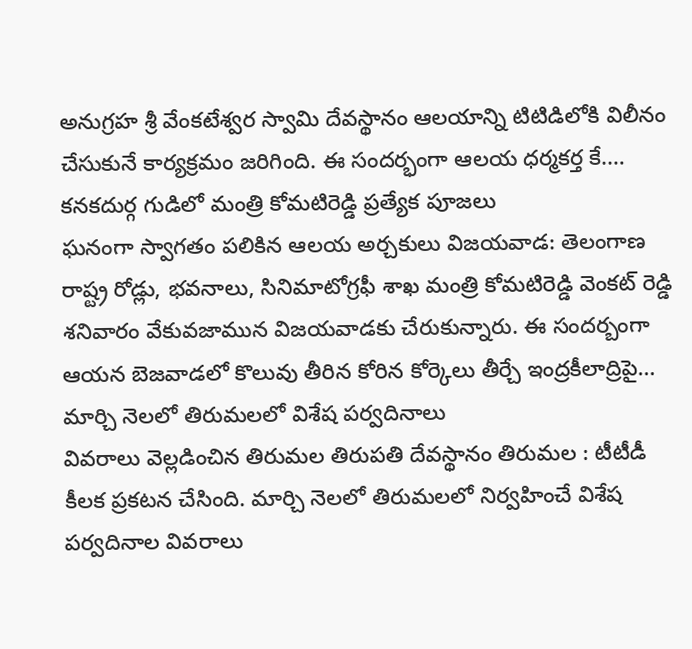అనుగ్రహ శ్రీ వేంకటేశ్వర స్వామి దేవస్థానం ఆలయాన్ని టిటిడిలోకి విలీనం చేసుకునే కార్యక్రమం జరిగింది. ఈ సందర్భంగా ఆలయ ధర్మకర్త కే.…
కనకదుర్గ గుడిలో మంత్రి కోమటిరెడ్డి ప్రత్యేక పూజలు
ఘనంగా స్వాగతం పలికిన ఆలయ అర్చకులు విజయవాడ: తెలంగాణ రాష్ట్ర రోడ్లు, భవనాలు, సినిమాటోగ్రఫీ శాఖ మంత్రి కోమటిరెడ్డి వెంకట్ రెడ్డి శనివారం వేకువజామున విజయవాడకు చేరుకున్నారు. ఈ సందర్బంగా ఆయన బెజవాడలో కొలువు తీరిన కోరిన కోర్కెలు తీర్చే ఇంద్రకీలాద్రిపై…
మార్చి నెలలో తిరుమలలో విశేష పర్వదినాలు
వివరాలు వెల్లడించిన తిరుమల తిరుపతి దేవస్థానం తిరుమల : టీటీడీ కీలక ప్రకటన చేసింది. మార్చి నెలలో తిరుమలలో నిర్వహించే విశేష పర్వదినాల వివరాలు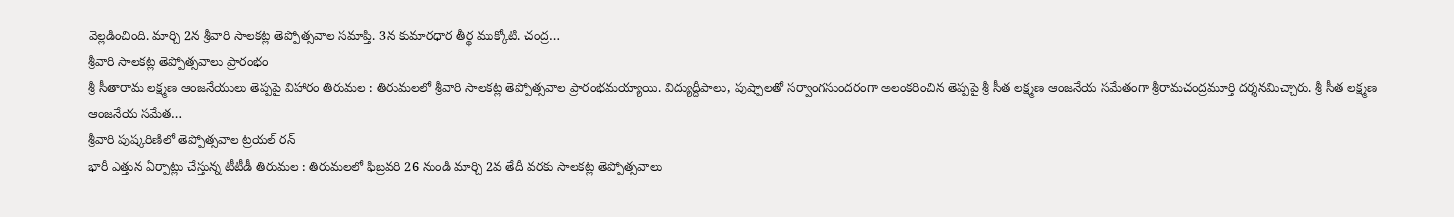వెల్లడించింది. మార్చి 2న శ్రీవారి సాలకట్ల తెప్పోత్సవాల సమాప్తి. 3న కుమారధార తీర్థ ముక్కోటి. చంద్ర…
శ్రీవారి సాలకట్ల తెప్పోత్సవాలు ప్రారంభం
శ్రీ సీతారామ లక్ష్మణ ఆంజనేయులు తెప్పపై విహారం తిరుమల : తిరుమలలో శ్రీవారి సాలకట్ల తెప్పోత్సవాల ప్రారంభమయ్యాయి. విద్యుద్దీపాలు, పుష్పాలతో సర్వాంగసుందరంగా అలంకరించిన తెప్పపై శ్రీ సీత లక్ష్మణ ఆంజనేయ సమేతంగా శ్రీరామచంద్రమూర్తి దర్శనమిచ్చారు. శ్రీ సీత లక్ష్మణ ఆంజనేయ సమేత…
శ్రీవారి పుష్కరిణిలో తెప్పోత్సవాల ట్రయల్ రన్
భారీ ఎత్తున ఏర్పాట్లు చేస్తున్న టీటీడీ తిరుమల : తిరుమలలో ఫిబ్రవరి 26 నుండి మార్చి 2వ తేదీ వరకు సాలకట్ల తెప్పోత్సవాలు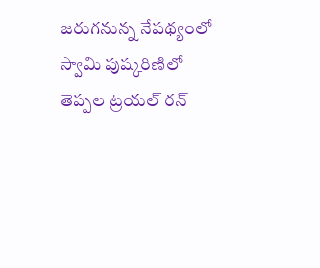జరుగనున్న నేపథ్యంలో స్వామి పుష్కరిణిలో తెప్పల ట్రయల్ రన్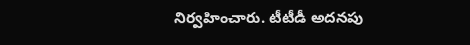నిర్వహించారు. టీటీడీ అదనపు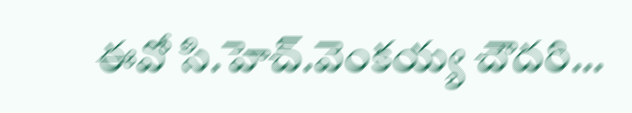ఈవో సి.హెచ్.వెంకయ్య చౌదరి…